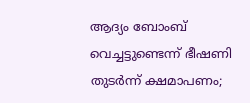ആദ്യം ബോംബ് വെച്ചട്ടുണ്ടെന്ന് ഭീഷണി തുടർന്ന് ക്ഷമാപണം;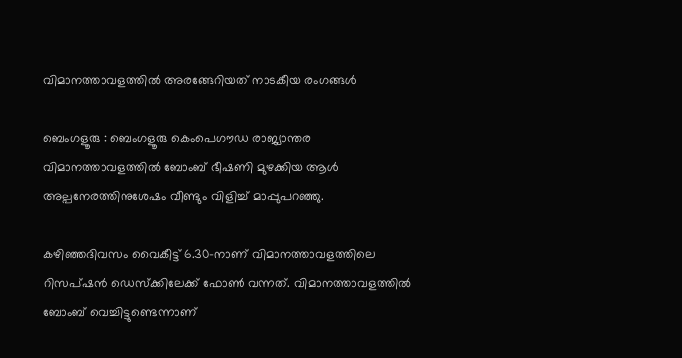വിമാനത്താവളത്തിൽ അരങ്ങേറിയത് നാടകീയ രംഗങ്ങൾ

ബെംഗളൂരു : ബെംഗളൂരു കെംപെഗൗഡ രാജ്യാന്തര വിമാനത്താവളത്തിൽ ബോംബ് ഭീഷണി മുഴക്കിയ ആൾ അല്പനേരത്തിനുശേഷം വീണ്ടും വിളിച്ച് മാപ്പുപറഞ്ഞു.

കഴിഞ്ഞദിവസം വൈകീട്ട് 6.30-നാണ് വിമാനത്താവളത്തിലെ റിസപ്ഷൻ ഡെസ്‌ക്കിലേക്ക് ഫോൺ വന്നത്. വിമാനത്താവളത്തിൽ ബോംബ് വെച്ചിട്ടുണ്ടെന്നാണ്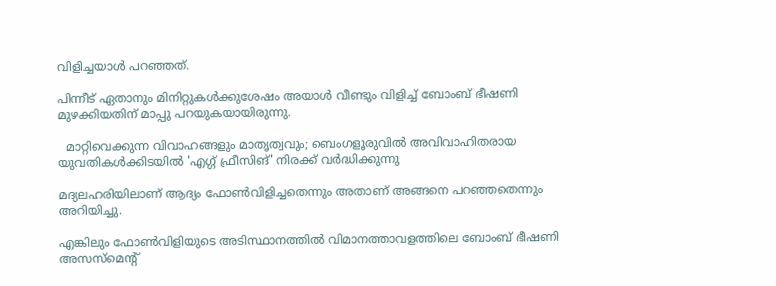വിളിച്ചയാൾ പറഞ്ഞത്.

പിന്നീട് ഏതാനും മിനിറ്റുകൾക്കുശേഷം അയാൾ വീണ്ടും വിളിച്ച് ബോംബ് ഭീഷണി മുഴക്കിയതിന് മാപ്പു പറയുകയായിരുന്നു.

  മാറ്റിവെക്കുന്ന വിവാഹങ്ങളും മാതൃത്വവും; ബെംഗളൂരുവിൽ അവിവാഹിതരായ യുവതികൾക്കിടയിൽ 'എഗ്ഗ് ഫ്രീസിങ്' നിരക്ക് വർദ്ധിക്കുന്നു

മദ്യലഹരിയിലാണ് ആദ്യം ഫോൺവിളിച്ചതെന്നും അതാണ് അങ്ങനെ പറഞ്ഞതെന്നും അറിയിച്ചു.

എങ്കിലും ഫോൺവിളിയുടെ അടിസ്ഥാനത്തിൽ വിമാനത്താവളത്തിലെ ബോംബ് ഭീഷണി അസസ്‌മെന്റ്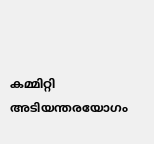കമ്മിറ്റി അടിയന്തരയോഗം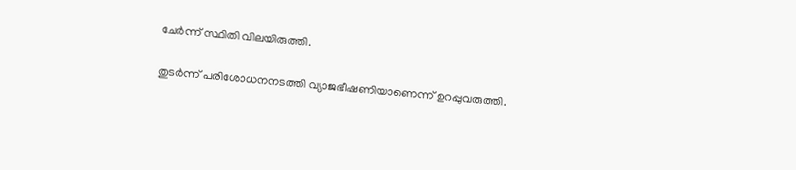ചേർന്ന് സ്ഥിതി വിലയിരുത്തി.

തുടർന്ന് പരിശോധനനടത്തി വ്യാജഭീഷണിയാണെന്ന് ഉറപ്പുവരുത്തി.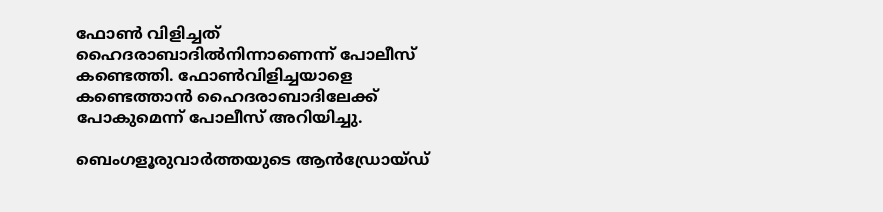ഫോൺ വിളിച്ചത് ഹൈദരാബാദിൽനിന്നാണെന്ന് പോലീസ് കണ്ടെത്തി. ഫോൺവിളിച്ചയാളെ കണ്ടെത്താൻ ഹൈദരാബാദിലേക്ക് പോകുമെന്ന് പോലീസ് അറിയിച്ചു.

ബെംഗളൂരുവാർത്തയുടെ ആൻഡ്രോയ്ഡ്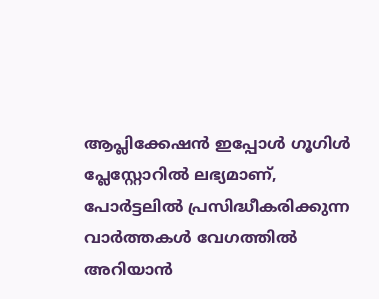ആപ്ലിക്കേഷൻ ഇപ്പോൾ ഗൂഗിൾ പ്ലേസ്റ്റോറിൽ ലഭ്യമാണ്, പോർട്ടലിൽ പ്രസിദ്ധീകരിക്കുന്ന വാർത്തകൾ വേഗത്തിൽ അറിയാൻ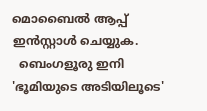മൊബൈൽ ആപ്പ് ഇൻസ്റ്റാൾ ചെയ്യുക.
  ബെംഗളൂരു ഇനി 'ഭൂമിയുടെ അടിയിലൂടെ'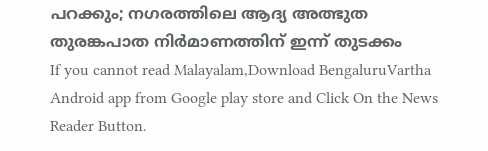പറക്കും; നഗരത്തിലെ ആദ്യ അത്ഭുത തുരങ്കപാത നിർമാണത്തിന് ഇന്ന് തുടക്കം
If you cannot read Malayalam,Download BengaluruVartha Android app from Google play store and Click On the News Reader Button.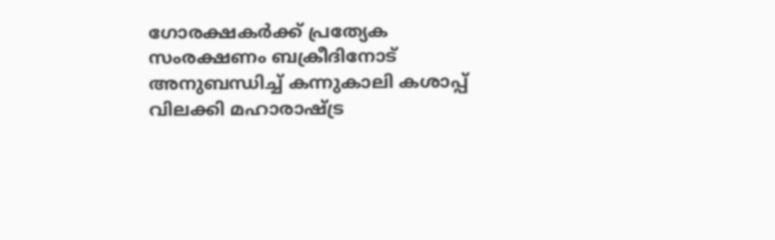ഗോരക്ഷകർക്ക് പ്രത്യേക സംരക്ഷണം ബക്രീദിനോട് അനുബന്ധിച്ച് കന്നുകാലി കശാപ്പ് വിലക്കി മഹാരാഷ്ട്ര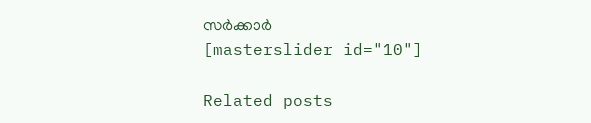സർക്കാർ
[masterslider id="10"]

Related posts